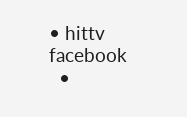• hittv facebook
  •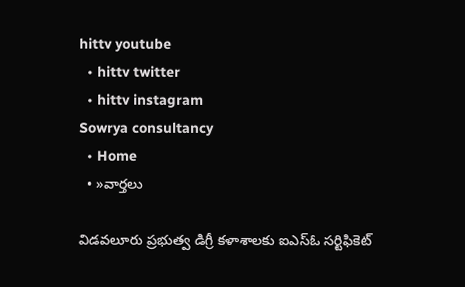hittv youtube
  • hittv twitter
  • hittv instagram
Sowrya consultancy
  • Home
  • »వార్తలు

విడవలూరు ప్రభుత్వ డిగ్రీ కళాశాలకు ఐఎస్ఓ సర్టిఫికెట్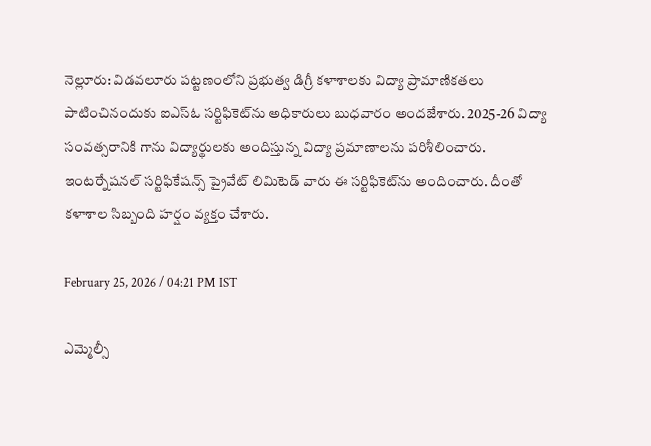నెల్లూరు: విడవలూరు పట్టణంలోని ప్రభుత్వ డిగ్రీ కళాశాలకు విద్యా ప్రామాణికతలు పాటించినందుకు ఐఎస్ఓ సర్టిఫికెట్‌ను అధికారులు బుధవారం అందజేశారు. 2025-26 విద్యా సంవత్సరానికి గాను విద్యార్థులకు అందిస్తున్న విద్యా ప్రమాణాలను పరిశీలించారు. ఇంటర్నేషనల్ సర్టిఫికేషన్స్ ప్రైవేట్ లిమిటెడ్ వారు ఈ సర్టిఫికెట్‌ను అందించారు. దీంతో కళాశాల సిబ్బంది హర్షం వ్యక్తం చేశారు.

February 25, 2026 / 04:21 PM IST

ఎమ్మెల్సీ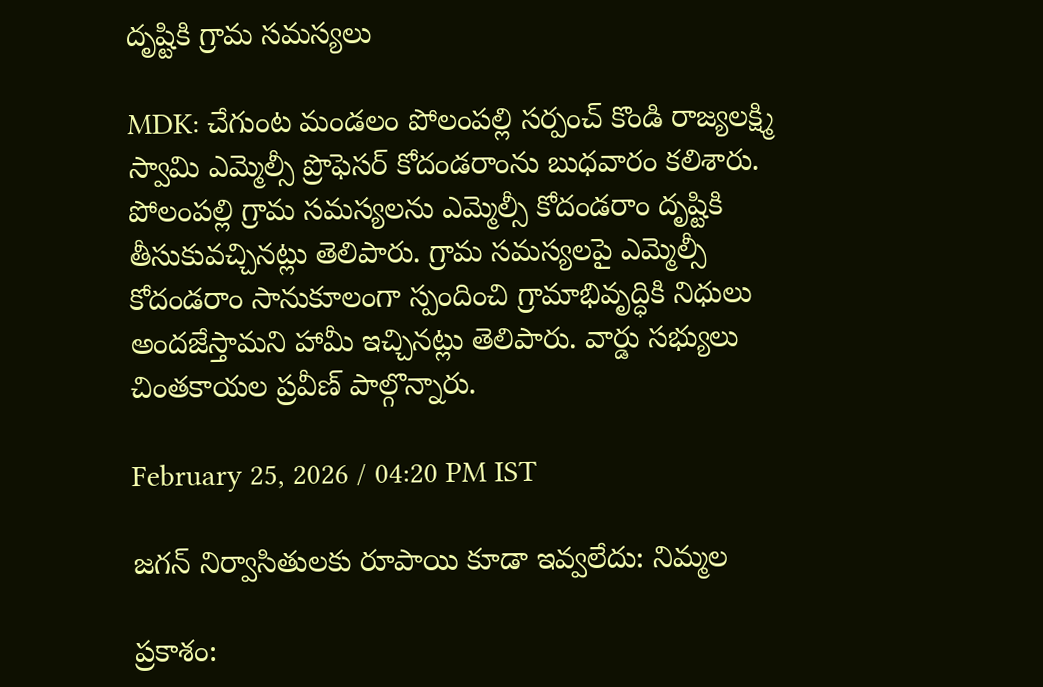దృష్టికి గ్రామ సమస్యలు

MDK: చేగుంట మండలం పోలంపల్లి సర్పంచ్ కొండి రాజ్యలక్ష్మి స్వామి ఎమ్మెల్సీ ప్రొఫెసర్ కోదండరాంను బుధవారం కలిశారు. పోలంపల్లి గ్రామ సమస్యలను ఎమ్మెల్సీ కోదండరాం దృష్టికి తీసుకువచ్చినట్లు తెలిపారు. గ్రామ సమస్యలపై ఎమ్మెల్సీ కోదండరాం సానుకూలంగా స్పందించి గ్రామాభివృద్ధికి నిధులు అందజేస్తామని హామీ ఇచ్చినట్లు తెలిపారు. వార్డు సభ్యులు చింతకాయల ప్రవీణ్ పాల్గొన్నారు.

February 25, 2026 / 04:20 PM IST

జగన్ నిర్వాసితులకు రూపాయి కూడా ఇవ్వలేదు: నిమ్మల

ప్రకాశం: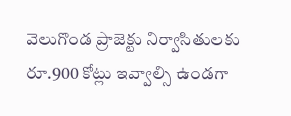వెలుగొండ ప్రాజెక్టు నిర్వాసితులకు రూ.900 కోట్లు ఇవ్వాల్సి ఉండగా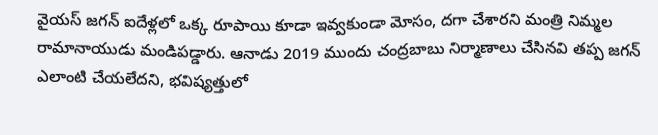వైయస్ జగన్ ఐదేళ్లలో ఒక్క రూపాయి కూడా ఇవ్వకుండా మోసం, దగా చేశారని మంత్రి నిమ్మల రామానాయుడు మండిపడ్డారు. ఆనాడు 2019 ముందు చంద్రబాబు నిర్మాణాలు చేసినవి తప్ప జగన్ ఎలాంటి చేయలేదని, భవిష్యత్తులో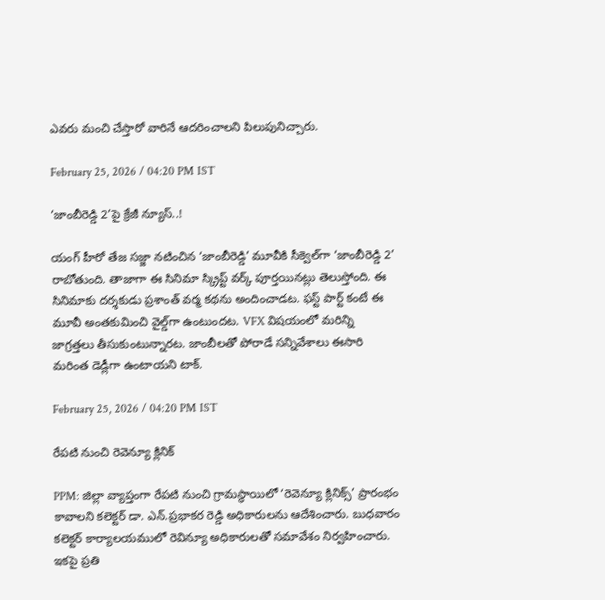ఎవరు మంచి చేస్తారో వారినే ఆదరించాలని పిలుపునిచ్చారు.

February 25, 2026 / 04:20 PM IST

‘జాంబీరెడ్డి 2’పై క్రేజీ న్యూస్..!

యంగ్ హీరో తేజ సజ్జా నటించిన ‘జాంబీరెడ్డి’ మూవీకి సీక్వెల్‌గా ‘జాంబీరెడ్డి 2’ రాబోతుంది. తాజాగా ఈ సినిమా స్క్రిప్ట్ వర్క్ పూర్తయినట్లు తెలుస్తోంది. ఈ సినిమాకు దర్శకుడు ప్రశాంత్ వర్మ కథను అందించాడట. ఫస్ట్ పార్ట్ కంటే ఈ మూవీ అంతకుమించి వైల్డ్‌గా ఉంటుందట. VFX విషయంలో మరిన్ని జాగ్రత్తలు తీసుకుంటున్నారట. జాంబీలతో పోరాడే సన్నివేశాలు ఈసారి మరింత డెడ్లీగా ఉంటాయని టాక్.

February 25, 2026 / 04:20 PM IST

రేపటి నుంచి రెవెన్యూ క్లినిక్

PPM: జిల్లా వ్యాప్తంగా రేపటి నుంచి గ్రామస్థాయిలో ‘రెవెన్యూ క్లినిక్స్’ ప్రారంభం కావాలని కలెక్టర్ డా. ఎన్.ప్రభాకర రెడ్డి అధికారులను ఆదేశించారు. బుధవారం కలెక్టర్ కార్యాలయములో రెవిన్యూ అధికారులతో సమావేశం నిర్వహించారు. ఇకపై ప్రతి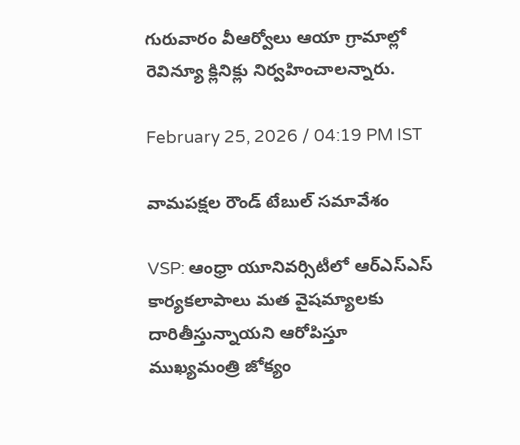గురువారం వీఆర్వోలు ఆయా గ్రామాల్లో రెవిన్యూ క్లినిక్లు నిర్వహించాలన్నారు.

February 25, 2026 / 04:19 PM IST

వామపక్షల రౌండ్ టేబుల్ సమావేశం

VSP: ఆంధ్రా యూనివర్సిటీలో ఆర్ఎస్ఎస్ కార్యకలాపాలు మత వైషమ్యాలకు దారితీస్తున్నాయని ఆరోపిస్తూ ముఖ్యమంత్రి జోక్యం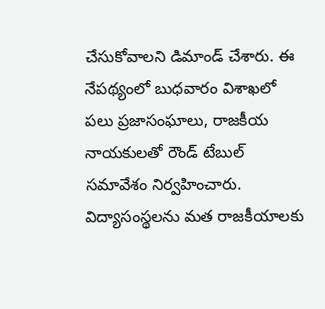చేసుకోవాలని డిమాండ్ చేశారు. ఈ నేపథ్యంలో బుధవారం విశాఖలో పలు ప్రజాసంఘాలు, రాజకీయ నాయకులతో రౌండ్ టేబుల్ సమావేశం నిర్వహించారు. విద్యాసంస్థలను మత రాజకీయాలకు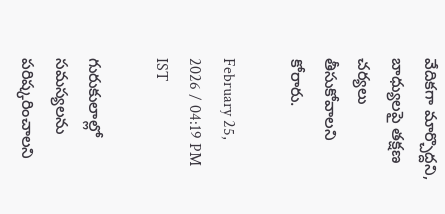వేదికగా మార్చొద్దని, బాధ్యులపై తక్షణ చర్యలు తీసుకోవాలని కోరారు.

February 25, 2026 / 04:19 PM IST

గురుకులాల్లో సమస్యలను పరిష్కరించాలని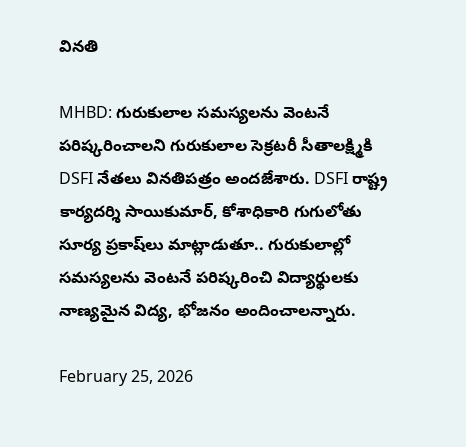వినతి

MHBD: గురుకులాల సమస్యలను వెంటనే పరిష్కరించాలని గురుకులాల సెక్రటరీ సీతాలక్ష్మికి DSFI నేతలు వినతిపత్రం అందజేశారు. DSFI రాష్ట్ర కార్యదర్శి సాయికుమార్, కోశాధికారి గుగులోతు సూర్య ప్రకాష్‌లు మాట్లాడుతూ.. గురుకులాల్లో సమస్యలను వెంటనే పరిష్కరించి విద్యార్థులకు నాణ్యమైన విద్య, భోజనం అందించాలన్నారు.

February 25, 2026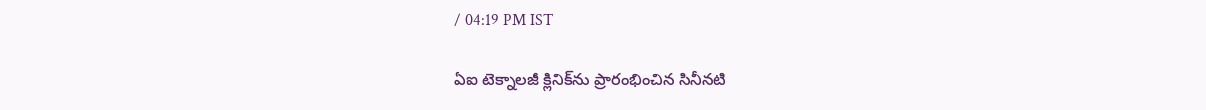/ 04:19 PM IST

ఏఐ టెక్నాలజీ క్లినిక్‌ను ప్రారంభించిన సినీనటి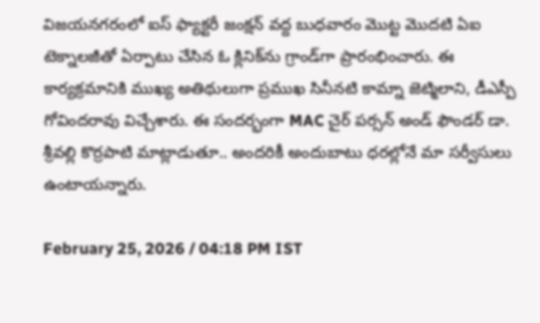విజయనగరంలో ఐస్ ఫ్యాక్టరీ జంక్షన్ వద్ద బుధవారం మొట్ట మొదటి ఏఐ టెక్నాలజీతో ఏర్పాటు చేసిన ఓ క్లినిక్‌ను గ్రాండ్‌గా ప్రారంభించారు. ఈ కార్యక్రమానికి ముఖ్య అతిథులుగా ప్రముఖ సినీనటి కామ్నా జెట్మిలాని, డీఎస్పీ గోవిందరావు విచ్చేశారు. ఈ సందర్భంగా MAC చైర్ పర్సన్ అండ్ ఫౌండర్ డా. శ్రీవల్లి కొర్రపాటి మాట్లాడుతూ.. అందరికీ అందుబాటు ధరల్లోనే మా సర్వీసులు ఉంటాయన్నారు.

February 25, 2026 / 04:18 PM IST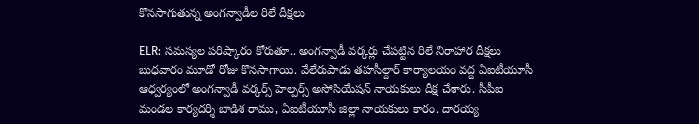కొనసాగుతున్న అంగన్వాడీల రిలే దీక్షలు

ELR: సమస్యల పరిష్కారం కోరుతూ.. అంగన్వాడీ వర్కర్లు చేపట్టిన రిలే నిరాహార దీక్షలు బుధవారం మూడో రోజు కొనసాగాయి. వేలేరుపాడు తహసీల్దార్ కార్యాలయం వద్ద ఏఐటీయూసీ ఆధ్వర్యంలో అంగన్వాడీ వర్కర్స్ హెల్పర్స్ అసోసియేషన్ నాయకులు దీక్ష చేశారు. సీపీఐ మండల కార్యదర్శి బాడిశ రాము, ఏఐటీయూసీ జిల్లా నాయకులు కారం. దారయ్య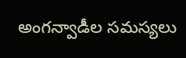అంగన్వాడీల సమస్యలు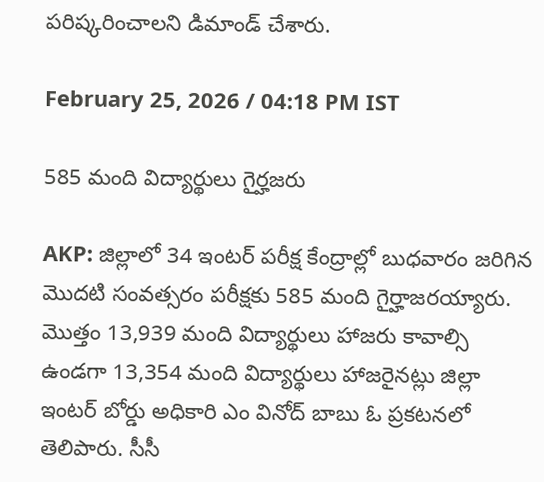పరిష్కరించాలని డిమాండ్ చేశారు.

February 25, 2026 / 04:18 PM IST

585 మంది‌ విద్యార్థులు ‌గైర్హజరు

AKP: జిల్లాలో 34 ఇంటర్ పరీక్ష కేంద్రాల్లో బుధవారం జరిగిన మొదటి సంవత్సరం పరీక్షకు 585 మంది గైర్హాజరయ్యారు. మొత్తం 13,939 మంది విద్యార్థులు హాజరు కావాల్సి ఉండగా 13,354 మంది విద్యార్థులు హాజరైనట్లు జిల్లా ఇంటర్ బోర్డు అధికారి ఎం వినోద్ బాబు ఓ ప్రకటనలో తెలిపారు. సీసీ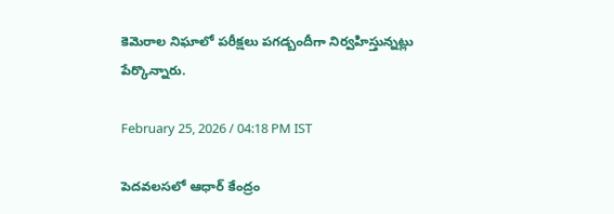కెమెరాల నిఘాలో పరీక్షలు పగడ్బందీగా నిర్వహిస్తున్నట్లు పేర్కొన్నారు.

February 25, 2026 / 04:18 PM IST

పెదవలసలో ఆధార్ కేంద్రం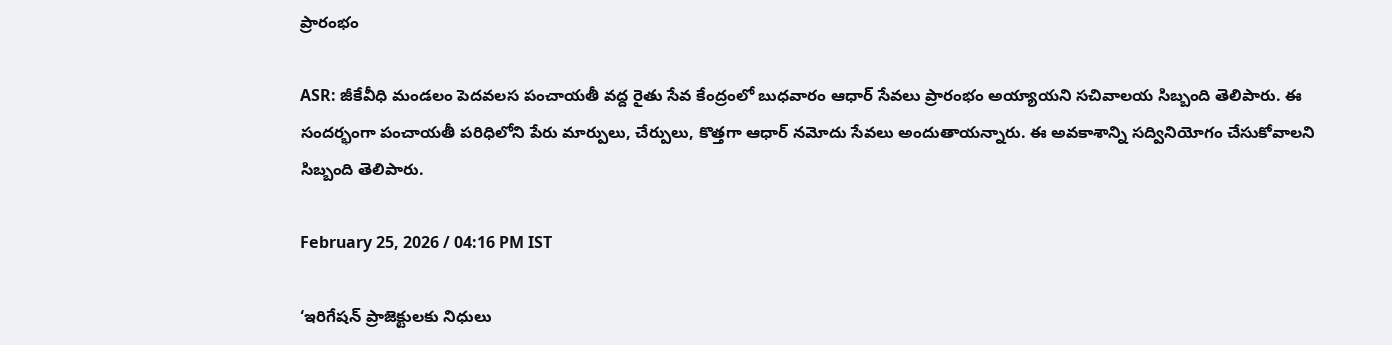ప్రారంభం

ASR: జీకేవీధి మండలం పెదవలస పంచాయతీ వద్ద రైతు సేవ కేంద్రంలో బుధవారం ఆధార్ సేవలు ప్రారంభం అయ్యాయని సచివాలయ సిబ్బంది తెలిపారు. ఈ సందర్భంగా పంచాయతీ పరిధిలోని పేరు మార్పులు, చేర్పులు, కొత్తగా ఆధార్ నమోదు సేవలు అందుతాయన్నారు. ఈ అవకాశాన్ని సద్వినియోగం చేసుకోవాలని సిబ్బంది తెలిపారు.

February 25, 2026 / 04:16 PM IST

‘ఇరిగేషన్ ప్రాజెక్టులకు నిధులు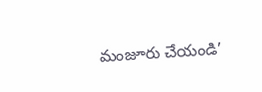మంజూరు చేయండి’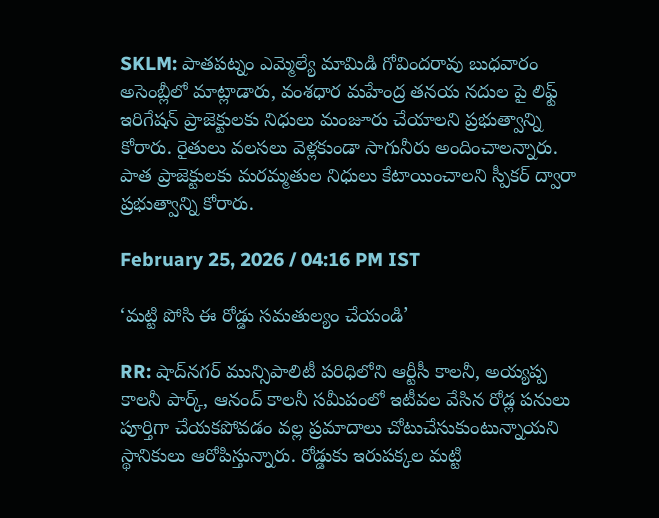SKLM: పాతపట్నం ఎమ్మెల్యే మామిడి గోవిందరావు బుధవారం అసెంబ్లీలో మాట్లాడారు, వంశధార మహేంద్ర తనయ నదుల పై లిఫ్ట్ ఇరిగేషన్ ప్రాజెక్టులకు నిధులు మంజూరు చేయాలని ప్రభుత్వాన్ని కోరారు. రైతులు వలసలు వెళ్లకుండా సాగునీరు అందించాలన్నారు. పాత ప్రాజెక్టులకు మరమ్మతుల నిధులు కేటాయించాలని స్పీకర్ ద్వారా ప్రభుత్వాన్ని కోరారు.

February 25, 2026 / 04:16 PM IST

‘మట్టి పోసి ఈ రోడ్డు సమతుల్యం చేయండి’

RR: షాద్‌నగర్ మున్సిపాలిటీ పరిధిలోని ఆర్టీసీ కాలనీ, అయ్యప్ప కాలనీ పార్క్, ఆనంద్ కాలనీ సమీపంలో ఇటీవల వేసిన రోడ్ల పనులు పూర్తిగా చేయకపోవడం వల్ల ప్రమాదాలు చోటుచేసుకుంటున్నాయని స్థానికులు ఆరోపిస్తున్నారు. రోడ్డుకు ఇరుపక్కల మట్టి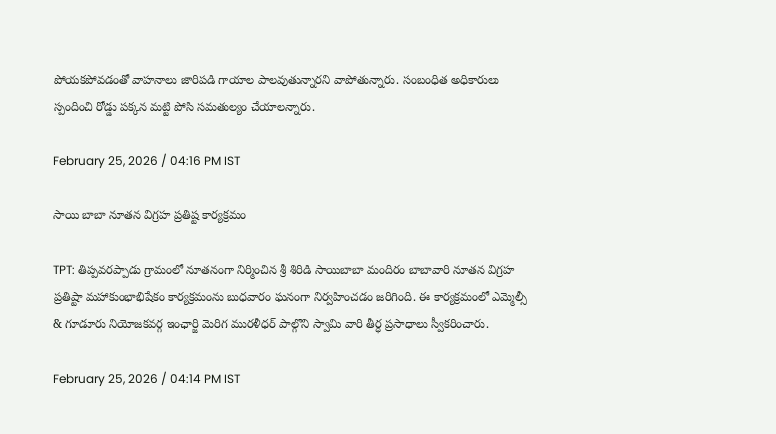పోయకపోవడంతో వాహనాలు జారిపడి గాయాల పాలవుతున్నారని వాపోతున్నారు. సంబంధిత అధికారులు స్పందించి రోడ్డు పక్కన మట్టి పోసి సమతుల్యం చేయాలన్నారు.

February 25, 2026 / 04:16 PM IST

సాయి బాబా నూతన విగ్రహ ప్రతిష్ట కార్యక్రమం

TPT: తిప్పవరప్పాడు గ్రామంలో నూతనంగా నిర్మించిన శ్రీ శిరిడి సాయిబాబా మందిరం బాబావారి నూతన విగ్రహ ప్రతిష్టా మహాకుంభాభిషేకం కార్యక్రమంను బుధవారం ఘనంగా నిర్వహించడం జరిగింది. ఈ కార్యక్రమంలో ఎమ్మెల్సీ & గూడూరు నియోజకవర్గ ఇంఛార్జి మెరిగ మురళీధర్ పాల్గొని స్వామి వారి తీర్ధ ప్రసాధాలు స్వీకరించారు.

February 25, 2026 / 04:14 PM IST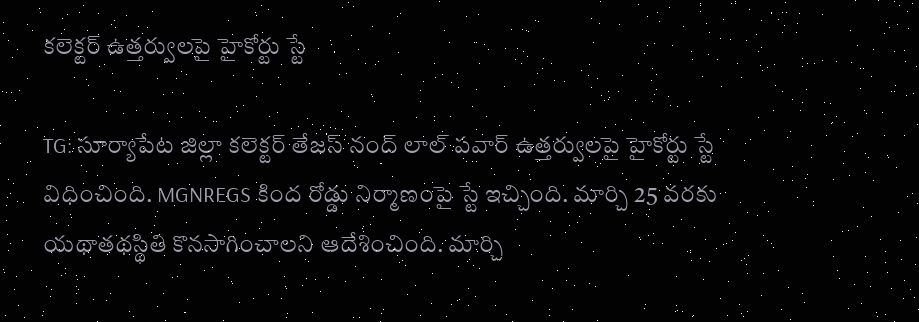కలెక్టర్ ఉత్తర్వులపై హైకోర్టు స్టే

TG: సూర్యాపేట జిల్లా కలెక్టర్ తేజస్ నంద్ లాల్ పవార్ ఉత్తర్వులపై హైకోర్టు స్టే విధించింది. MGNREGS కింద రోడ్డు నిర్మాణంపై స్టే ఇచ్చింది. మార్చి 25 వరకు యథాతథస్థితి కొనసాగించాలని ఆదేశించింది. మార్చి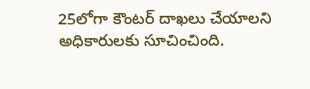25లోగా కౌంటర్ దాఖలు చేయాలని అధికారులకు సూచించింది.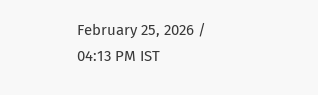February 25, 2026 / 04:13 PM IST